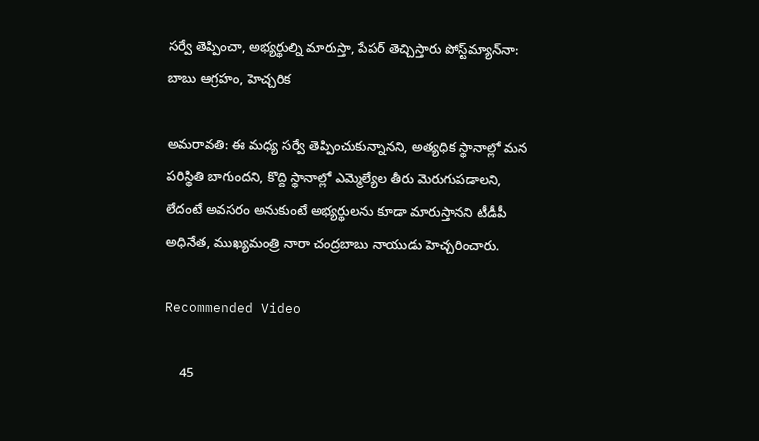సర్వే తెప్పించా, అభ్యర్థుల్ని మారుస్తా, పేపర్ తెచ్చిస్తారు పోస్ట్‌మ్యాన్‌నా: బాబు ఆగ్రహం, హెచ్చరిక

అమరావతి: ఈ మధ్య సర్వే తెప్పించుకున్నానని, అత్యధిక స్థానాల్లో మన పరిస్థితి బాగుందని, కొద్ది స్థానాల్లో ఎమ్మెల్యేల తీరు మెరుగుపడాలని, లేదంటే అవసరం అనుకుంటే అభ్యర్థులను కూడా మారుస్తానని టీడీపీ అధినేత, ముఖ్యమంత్రి నారా చంద్రబాబు నాయుడు హెచ్చరించారు.

Recommended Video

    45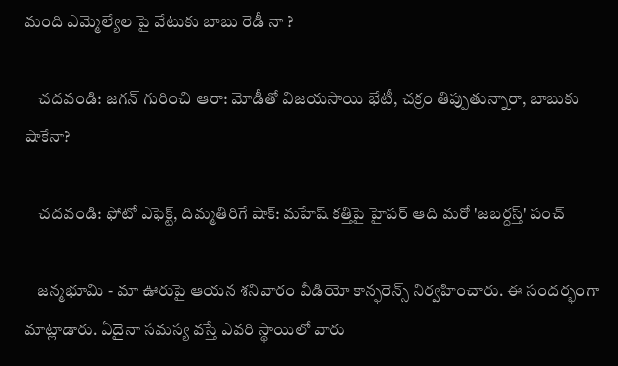మంది ఎమ్మెల్యేల పై వేటుకు బాబు రెడీ నా ?

    చదవండి: జగన్ గురించి ఆరా: మోడీతో విజయసాయి భేటీ, చక్రం తిప్పుతున్నారా, బాబుకు షాకేనా?

    చదవండి: ఫోటో ఎఫెక్ట్, దిమ్మతిరిగే షాక్: మహేష్ కత్తిపై హైపర్ ఆది మరో 'జబర్దస్త్' పంచ్

    జన్మభూమి - మా ఊరుపై ఆయన శనివారం వీడియో కాన్ఫరెన్స్ నిర్వహించారు. ఈ సందర్భంగా మాట్లాడారు. ఏదైనా సమస్య వస్తే ఎవరి స్థాయిలో వారు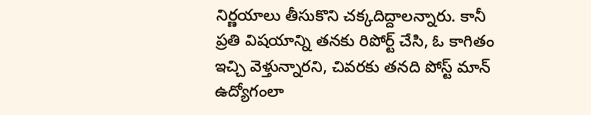నిర్ణయాలు తీసుకొని చక్కదిద్దాలన్నారు. కానీ ప్రతి విషయాన్ని తనకు రిపోర్ట్ చేసి, ఓ కాగితం ఇచ్చి వెళ్తున్నారని, చివరకు తనది పోస్ట్ మాన్ ఉద్యోగంలా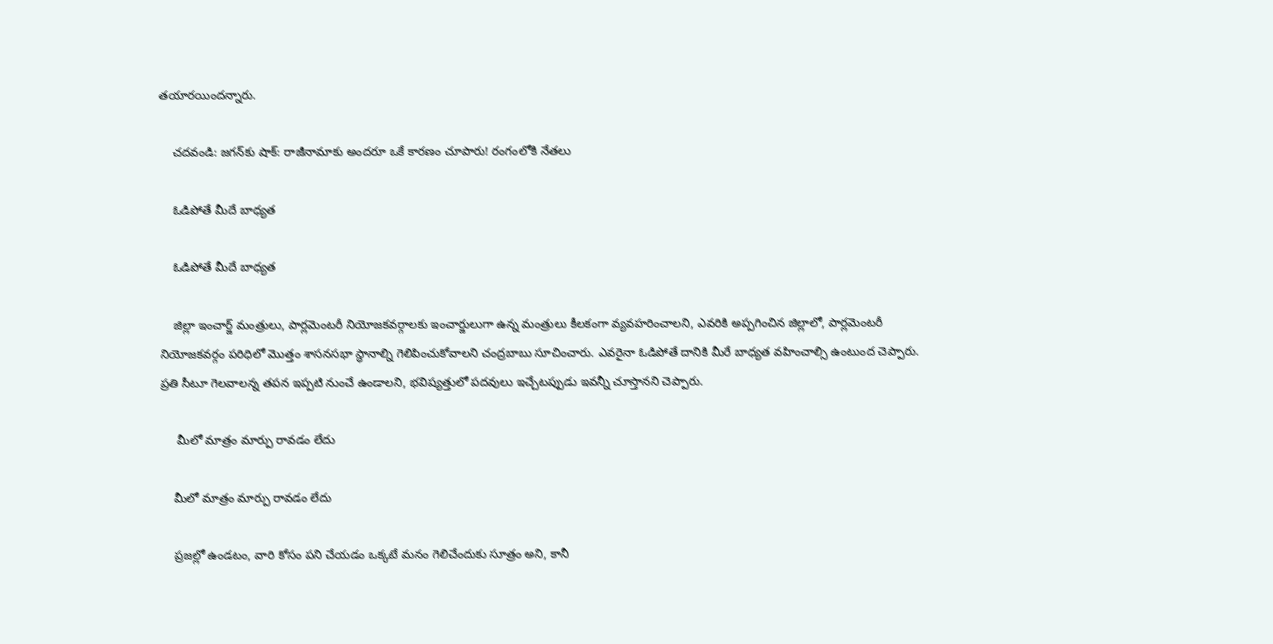తయారయిందన్నారు.

    చదవండి: జగన్‌కు షాక్: రాజీనామాకు అందరూ ఒకే కారణం చూపారు! రంగంలోకి నేతలు

    ఓడిపోతే మీదే బాధ్యత

    ఓడిపోతే మీదే బాధ్యత

    జిల్లా ఇంచార్జ్ మంత్రులు, పార్లమెంటరీ నియోజకవర్గాలకు ఇంచార్జులుగా ఉన్న మంత్రులు కీలకంగా వ్యవహరించాలని, ఎవరికి అప్పగించిన జిల్లాలో, పార్లమెంటరీ నియోజకవర్గం పరిధిలో మొత్తం శాసనసభా స్థానాల్ని గెలిపించుకోవాలని చంద్రబాబు సూచించారు. ఎవరైనా ఓడిపోతే దానికి మీరే బాధ్యత వహించాల్సి ఉంటుంద చెప్పారు. ప్రతి సీటూ గెలవాలన్న తపన ఇప్పటి నుంచే ఉండాలని, భవిష్యత్తులో పదవులు ఇచ్చేటప్పుడు ఇవన్నీ చూస్తానని చెప్పారు.

     మీలో మాత్రం మార్పు రావడం లేదు

    మీలో మాత్రం మార్పు రావడం లేదు

    ప్రజల్లో ఉండటం, వారి కోసం పని చేయడం ఒక్కటే మనం గెలిచేందుకు సూత్రం అని, కానీ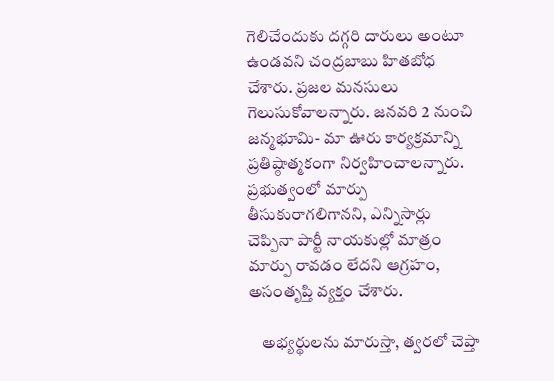గెలిచేందుకు దగ్గరి దారులు అంటూ ఉండవని చంద్రబాబు హితబోధ చేశారు. ప్రజల మనసులు గెలుసుకోవాలన్నారు. జనవరి 2 నుంచి జన్మభూమి- మా ఊరు కార్యక్రమాన్ని ప్రతిష్ఠాత్మకంగా నిర్వహించాలన్నారు. ప్రభుత్వంలో మార్పు తీసుకురాగలిగానని, ఎన్నిసార్లు చెప్పినా పార్టీ నాయకుల్లో మాత్రం మార్పు రావడం లేదని ఆగ్రహం, అసంతృప్తి వ్యక్తం చేశారు.

    అభ్యర్థులను మారుస్తా, త్వరలో చెప్తా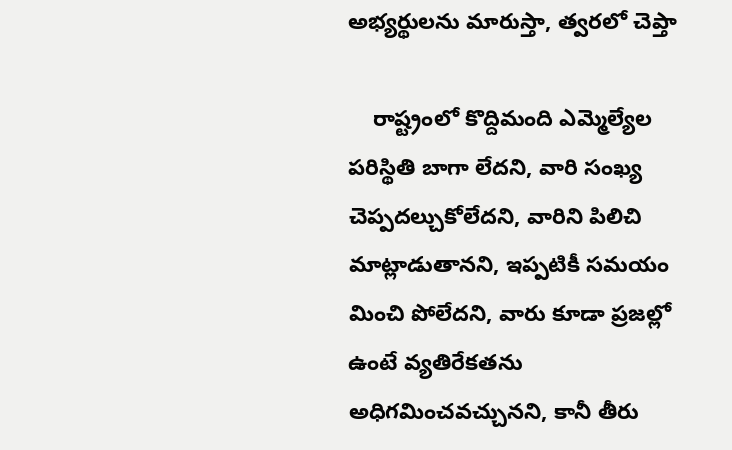అభ్యర్థులను మారుస్తా, త్వరలో చెప్తా

    రాష్ట్రంలో కొద్దిమంది ఎమ్మెల్యేల పరిస్థితి బాగా లేదని, వారి సంఖ్య చెప్పదల్చుకోలేదని, వారిని పిలిచి మాట్లాడుతానని, ఇప్పటికీ సమయం మించి పోలేదని, వారు కూడా ప్రజల్లో ఉంటే వ్యతిరేకతను అధిగమించవచ్చునని, కానీ తీరు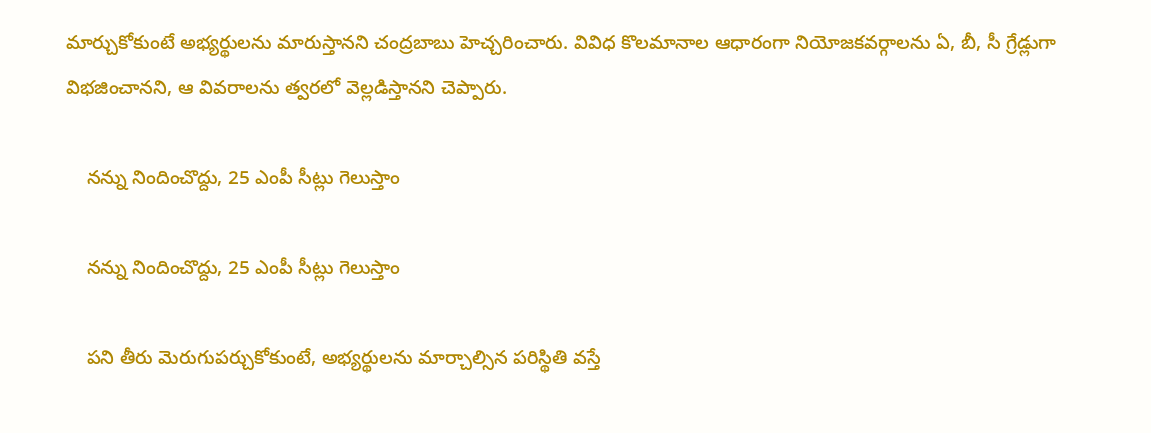మార్చుకోకుంటే అభ్యర్థులను మారుస్తానని చంద్రబాబు హెచ్చరించారు. వివిధ కొలమానాల ఆధారంగా నియోజకవర్గాలను ఏ, బీ, సీ గ్రేడ్లుగా విభజించానని, ఆ వివరాలను త్వరలో వెల్లడిస్తానని చెప్పారు.

    నన్ను నిందించొద్దు, 25 ఎంపీ సీట్లు గెలుస్తాం

    నన్ను నిందించొద్దు, 25 ఎంపీ సీట్లు గెలుస్తాం

    పని తీరు మెరుగుపర్చుకోకుంటే, అభ్యర్థులను మార్చాల్సిన పరిస్థితి వస్తే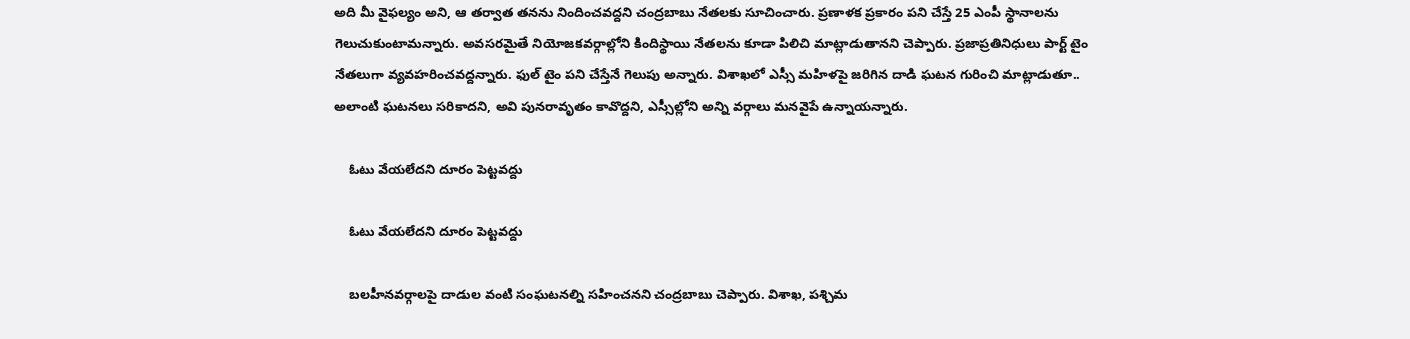అది మీ వైఫల్యం అని, ఆ తర్వాత తనను నిందించవద్దని చంద్రబాబు నేతలకు సూచించారు. ప్రణాళక ప్రకారం పని చేస్తే 25 ఎంపీ స్థానాలను గెలుచుకుంటామన్నారు. అవసరమైతే నియోజకవర్గాల్లోని కిందిస్థాయి నేతలను కూడా పిలిచి మాట్లాడుతానని చెప్పారు. ప్రజాప్రతినిధులు పార్ట్ టైం నేతలుగా వ్యవహరించవద్దన్నారు. ఫుల్ టైం పని చేస్తేనే గెలుపు అన్నారు. విశాఖలో ఎస్సీ మహిళపై జరిగిన దాడి ఘటన గురించి మాట్లాడుతూ.. అలాంటి ఘటనలు సరికాదని, అవి పునరావృతం కావొద్దని, ఎస్సీల్లోని అన్ని వర్గాలు మనవైపే ఉన్నాయన్నారు.

    ఓటు వేయలేదని దూరం పెట్టవద్దు

    ఓటు వేయలేదని దూరం పెట్టవద్దు

    బలహీనవర్గాలపై దాడుల వంటి సంఘటనల్ని సహించనని చంద్రబాబు చెప్పారు. విశాఖ, పశ్చిమ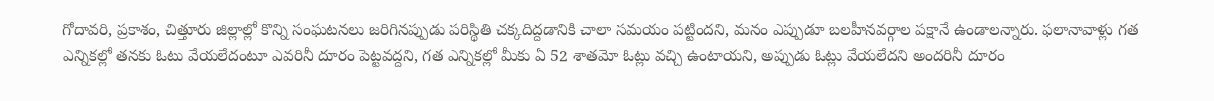గోదావరి, ప్రకాశం, చిత్తూరు జిల్లాల్లో కొన్ని సంఘటనలు జరిగినప్పుడు పరిస్థితి చక్కదిద్దడానికి చాలా సమయం పట్టిందని, మనం ఎప్పుడూ బలహీనవర్గాల పక్షానే ఉండాలన్నారు. ఫలానావాళ్లు గత ఎన్నికల్లో తనకు ఓటు వేయలేదంటూ ఎవరినీ దూరం పెట్టవద్దని, గత ఎన్నికల్లో మీకు ఏ 52 శాతమో ఓట్లు వచ్చి ఉంటాయని, అప్పుడు ఓట్లు వేయలేదని అందరినీ దూరం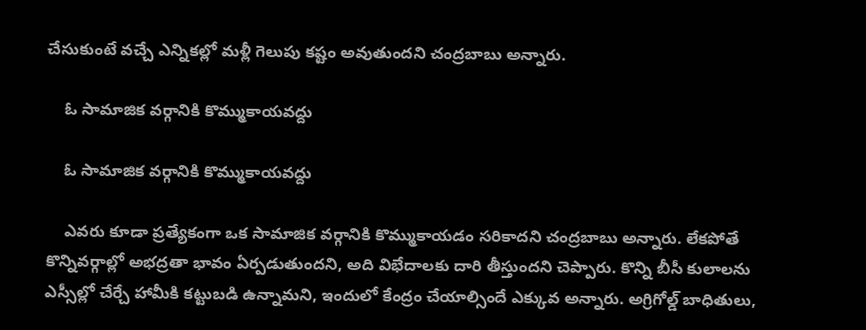చేసుకుంటే వచ్చే ఎన్నికల్లో మళ్లీ గెలుపు కష్టం అవుతుందని చంద్రబాబు అన్నారు.

    ఓ సామాజిక వర్గానికి కొమ్ముకాయవద్దు

    ఓ సామాజిక వర్గానికి కొమ్ముకాయవద్దు

    ఎవరు కూడా ప్రత్యేకంగా ఒక సామాజిక వర్గానికి కొమ్ముకాయడం సరికాదని చంద్రబాబు అన్నారు. లేకపోతే కొన్నివర్గాల్లో అభద్రతా భావం ఏర్పడుతుందని, అది విభేదాలకు దారి తీస్తుందని చెప్పారు. కొన్ని బీసీ కులాలను ఎస్సీల్లో చేర్చే హామీకి కట్టుబడి ఉన్నామని, ఇందులో కేంద్రం చేయాల్సిందే ఎక్కువ అన్నారు. అగ్రిగోల్డ్‌ బాధితులు,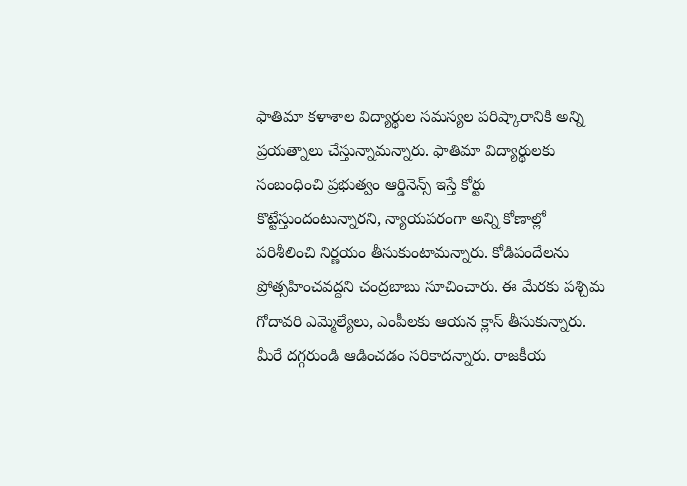ఫాతిమా కళాశాల విద్యార్థుల సమస్యల పరిష్కారానికి అన్ని ప్రయత్నాలు చేస్తున్నామన్నారు. ఫాతిమా విద్యార్థులకు సంబంధించి ప్రభుత్వం ఆర్డినెన్స్‌ ఇస్తే కోర్టు కొట్టేస్తుందంటున్నారని, న్యాయపరంగా అన్ని కోణాల్లో పరిశీలించి నిర్ణయం తీసుకుంటామన్నారు. కోడిపందేలను ప్రోత్సహించవద్దని చంద్రబాబు సూచించారు. ఈ మేరకు పశ్చిమ గోదావరి ఎమ్మెల్యేలు, ఎంపీలకు ఆయన క్లాస్ తీసుకున్నారు. మీరే దగ్గరుండి ఆడించడం సరికాదన్నారు. రాజకీయ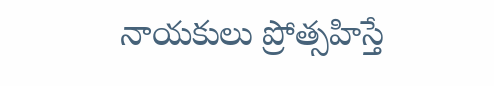నాయకులు ప్రోత్సహిస్తే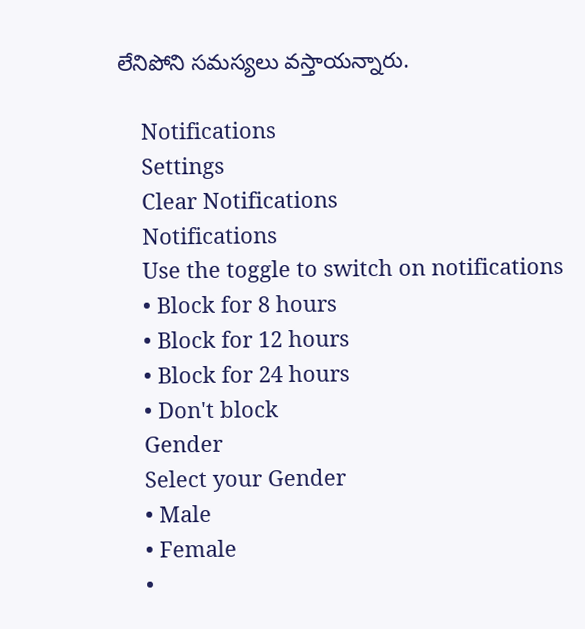లేనిపోని సమస్యలు వస్తాయన్నారు.

    Notifications
    Settings
    Clear Notifications
    Notifications
    Use the toggle to switch on notifications
    • Block for 8 hours
    • Block for 12 hours
    • Block for 24 hours
    • Don't block
    Gender
    Select your Gender
    • Male
    • Female
    •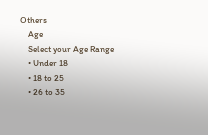Others
    Age
    Select your Age Range
    • Under 18
    • 18 to 25
    • 26 to 35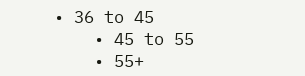• 36 to 45
    • 45 to 55
    • 55+